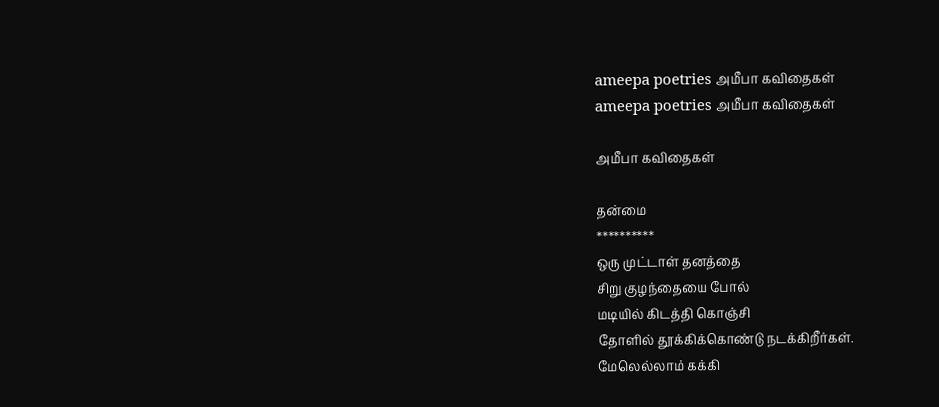ameepa poetries அமீபா கவிதைகள்
ameepa poetries அமீபா கவிதைகள்

அமீபா கவிதைகள்

தன்மை
**********
ஒரு முட்டாள் தனத்தை
சிறு குழந்தையை போல்
மடியில் கிடத்தி கொஞ்சி
தோளில் தூக்கிக்கொண்டு நடக்கிறீர்கள்.
மேலெல்லாம் கக்கி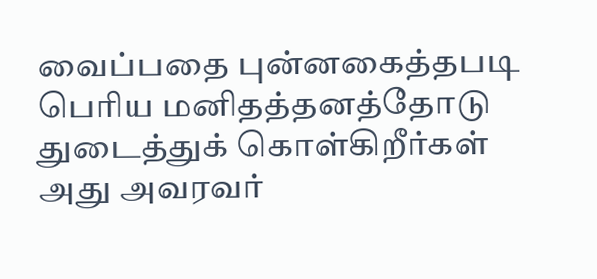வைப்பதை புன்னகைத்தபடி
பெரிய மனிதத்தனத்தோடு
துடைத்துக் கொள்கிறீர்கள்
அது அவரவர்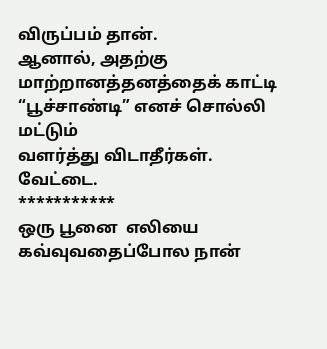விருப்பம் தான்.
ஆனால், அதற்கு
மாற்றானத்தனத்தைக் காட்டி
“பூச்சாண்டி” எனச் சொல்லி மட்டும்
வளர்த்து விடாதீர்கள்.
வேட்டை.
***********
ஒரு பூனை  எலியை கவ்வுவதைப்போல நான்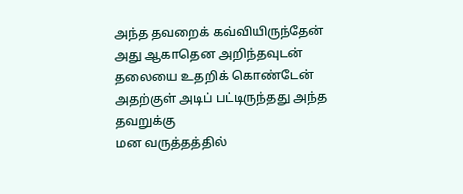அந்த தவறைக் கவ்வியிருந்தேன்
அது ஆகாதென அறிந்தவுடன்
தலையை உதறிக் கொண்டேன்
அதற்குள் அடிப் பட்டிருந்தது அந்த தவறுக்கு
மன வருத்தத்தில்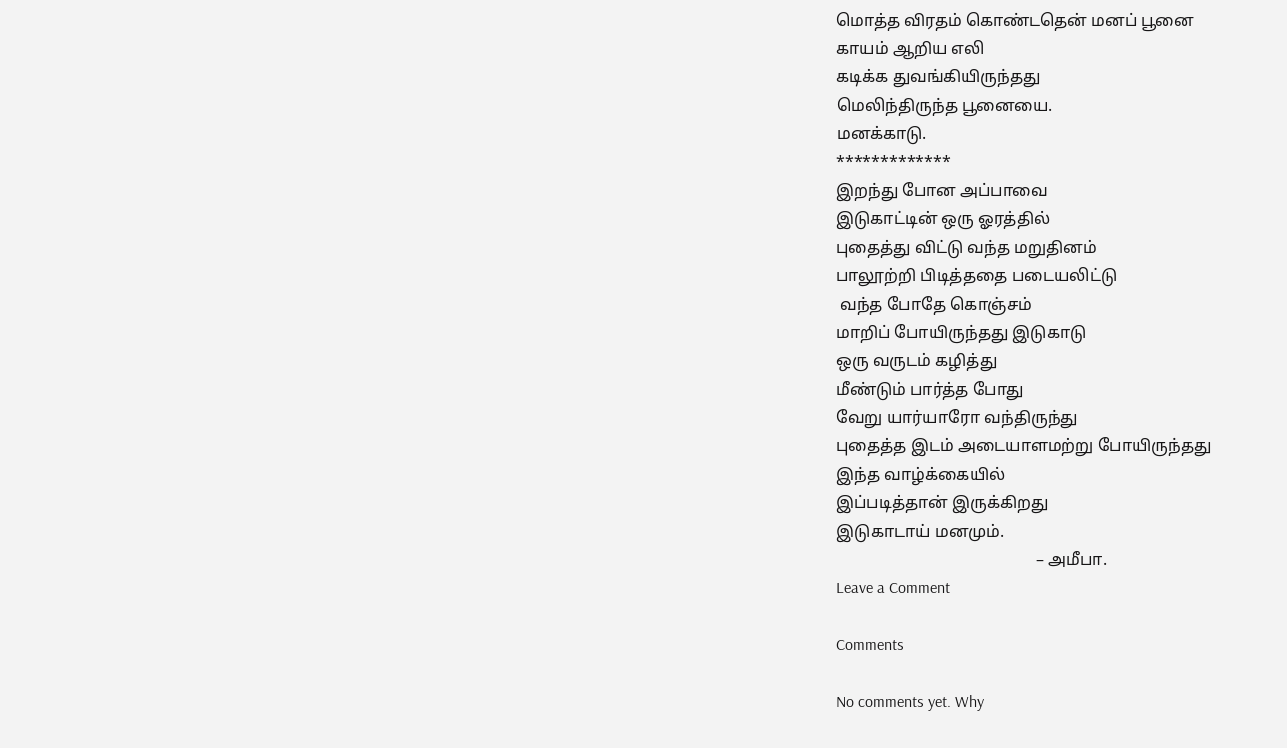மொத்த விரதம் கொண்டதென் மனப் பூனை
காயம் ஆறிய எலி
கடிக்க துவங்கியிருந்தது
மெலிந்திருந்த பூனையை.
மனக்காடு.
*************
இறந்து போன அப்பாவை
இடுகாட்டின் ஒரு ஓரத்தில்
புதைத்து விட்டு வந்த மறுதினம்
பாலூற்றி பிடித்ததை படையலிட்டு
 வந்த போதே கொஞ்சம்
மாறிப் போயிருந்தது இடுகாடு
ஒரு வருடம் கழித்து
மீண்டும் பார்த்த போது
வேறு யார்யாரோ வந்திருந்து
புதைத்த இடம் அடையாளமற்று போயிருந்தது
இந்த வாழ்க்கையில்
இப்படித்தான் இருக்கிறது
இடுகாடாய் மனமும்.
                                                – அமீபா.
Leave a Comment

Comments

No comments yet. Why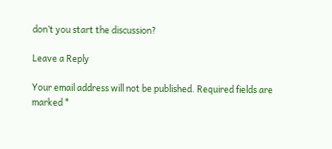don’t you start the discussion?

Leave a Reply

Your email address will not be published. Required fields are marked *